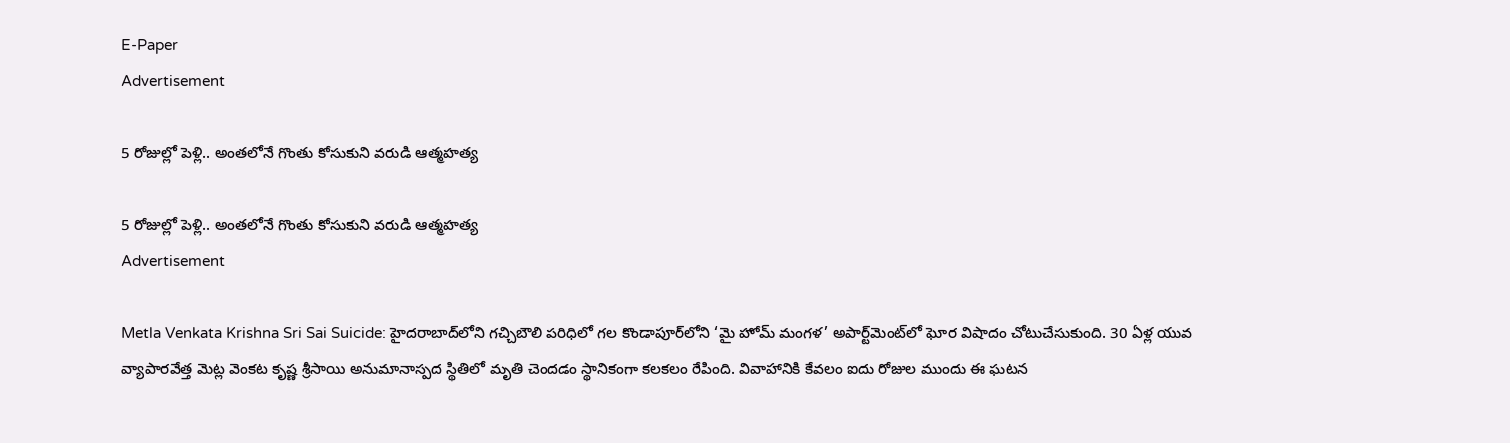E-Paper
Advertisement

5 రోజుల్లో పెళ్లి.. అంతలోనే గొంతు కోసుకుని వరుడి ఆత్మ‌హ‌త్య‌

5 రోజుల్లో పెళ్లి.. అంతలోనే గొంతు కోసుకుని వరుడి ఆత్మ‌హ‌త్య‌
Advertisement

Metla Venkata Krishna Sri Sai Suicide: హైదరాబాద్‌లోని గచ్చిబౌలి పరిధిలో గల కొండాపూర్‌లోని ‘మై హోమ్ మంగళ’ అపార్ట్‌మెంట్‌లో ఘోర విషాదం చోటుచేసుకుంది. 30 ఏళ్ల యువ వ్యాపారవేత్త మెట్ల వెంకట కృష్ణ శ్రీసాయి అనుమానాస్పద స్థితిలో మృతి చెందడం స్థానికంగా కలకలం రేపింది. వివాహానికి కేవలం ఐదు రోజుల ముందు ఈ ఘటన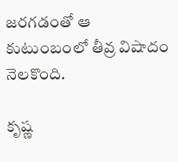జరగడంతో ఆ కుటుంబంలో తీవ్ర విషాదం నెలకొంది.

కృష్ణ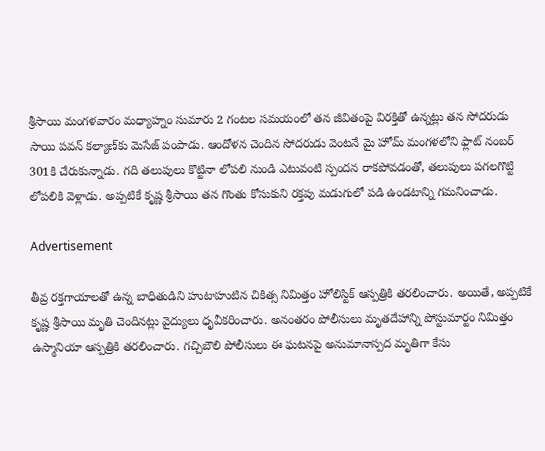శ్రీసాయి మంగ‌ళ‌వారం మధ్యాహ్నం సుమారు 2 గంటల సమయంలో తన జీవితంపై విరక్తితో ఉన్నట్లు తన సోదరుడు సాయి పవన్ కల్యాణ్‌కు మెసేజ్ పంపాడు. ఆందోళన చెందిన సోదరుడు వెంటనే మై హోమ్ మంగళలోని ఫ్లాట్ నంబర్ 301కి చేరుకున్నాడు. గది తలుపులు కొట్టినా లోపలి నుండి ఎటువంటి స్పందన రాకపోవడంతో, తలుపులు పగలగొట్టి లోపలికి వెళ్లాడు. అప్పటికే కృష్ణ శ్రీసాయి తన గొంతు కోసుకుని రక్తపు మడుగులో పడి ఉండటాన్ని గమనించాడు.

Advertisement

తీవ్ర రక్తగాయాలతో ఉన్న బాధితుడిని హుటాహుటిన చికిత్స నిమిత్తం హోలిస్టిక్ ఆస్పత్రికి తరలించారు. అయితే, అప్పటికే కృష్ణ శ్రీసాయి మృతి చెందినట్లు వైద్యులు ధృవీకరించారు. అనంతరం పోలీసులు మృతదేహాన్ని పోస్టుమార్టం నిమిత్తం ఉస్మానియా ఆస్పత్రికి తరలించారు. గచ్చిబౌలి పోలీసులు ఈ ఘటనపై అనుమానాస్పద మృతిగా కేసు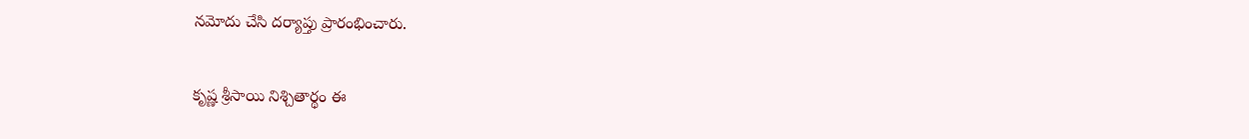నమోదు చేసి దర్యాప్తు ప్రారంభించారు.

కృష్ణ శ్రీసాయి నిశ్చితార్థం ఈ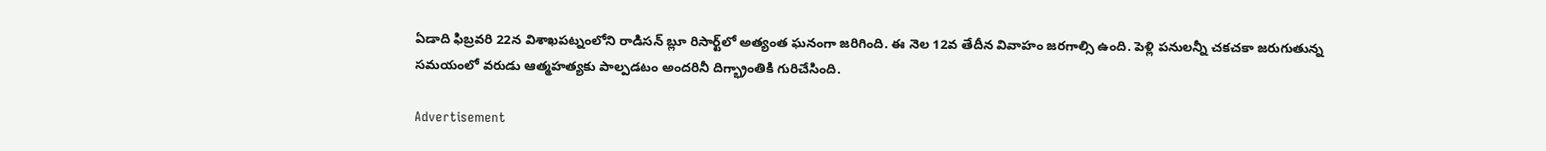ఏడాది ఫిబ్రవరి 22న విశాఖపట్నంలోని రాడిసన్ బ్లూ రిసార్ట్‌లో అత్యంత ఘనంగా జరిగింది. ఈ నెల 12వ తేదీన వివాహం జరగాల్సి ఉంది. పెళ్లి పనులన్నీ చకచకా జరుగుతున్న సమయంలో వరుడు ఆత్మహత్యకు పాల్పడటం అందరినీ దిగ్భ్రాంతికి గురిచేసింది.

Advertisement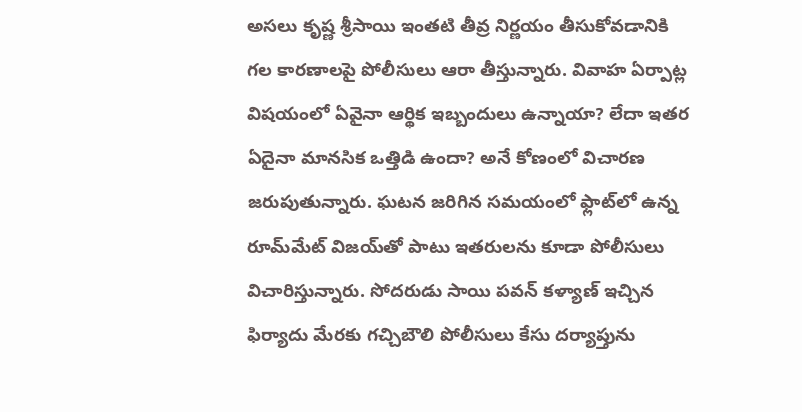అసలు కృష్ణ శ్రీసాయి ఇంతటి తీవ్ర నిర్ణయం తీసుకోవడానికి గల కారణాలపై పోలీసులు ఆరా తీస్తున్నారు. వివాహ ఏర్పాట్ల విషయంలో ఏవైనా ఆర్థిక ఇబ్బందులు ఉన్నాయా? లేదా ఇతర ఏదైనా మానసిక ఒత్తిడి ఉందా? అనే కోణంలో విచారణ జరుపుతున్నారు. ఘటన జరిగిన సమయంలో ఫ్లాట్‌లో ఉన్న రూమ్‌మేట్ విజయ్‌తో పాటు ఇతరులను కూడా పోలీసులు విచారిస్తున్నారు. సోదరుడు సాయి పవన్ కళ్యాణ్ ఇచ్చిన ఫిర్యాదు మేరకు గచ్చిబౌలి పోలీసులు కేసు దర్యాప్తును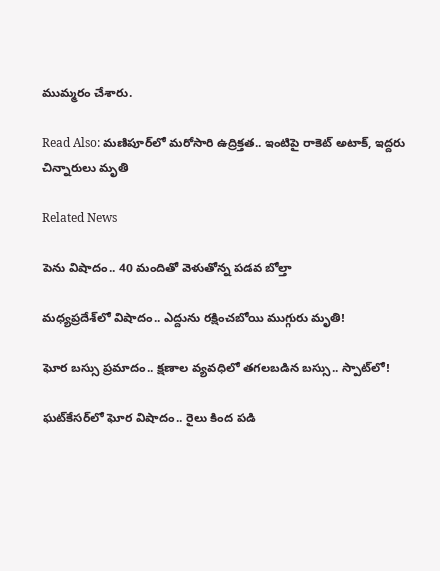ముమ్మరం చేశారు.

Read Also: మణిపూర్‌లో మరోసారి ఉద్రిక్తత.. ఇంటిపై రాకెట్ అటాక్, ఇద్దరు చిన్నారులు మృతి

Related News

పెను విషాదం.. 40 మందితో వెళుతోన్న ప‌డ‌వ బోల్తా

మధ్యప్రదేశ్‌లో విషాదం.. ఎద్దును రక్షించబోయి ముగ్గురు మృతి!

ఘోర బస్సు ప్రమాదం.. క్షణాల వ్యవధిలో తగలబడిన బస్సు.. స్పాట్‌లో!

ఘట్‌కేసర్‌లో ఘోర విషాదం.. రైలు కింద పడి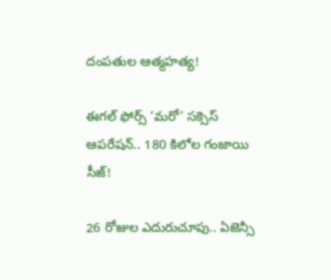దంపతుల ఆత్మహత్య!

ఈగల్ ఫోర్స్ ‘మరో’ సక్సెస్ ఆపరేషన్.. 180 కిలోల గంజాయి సీజ్!

26 రోజుల ఎదురుచూపు.. ఏజెన్సీ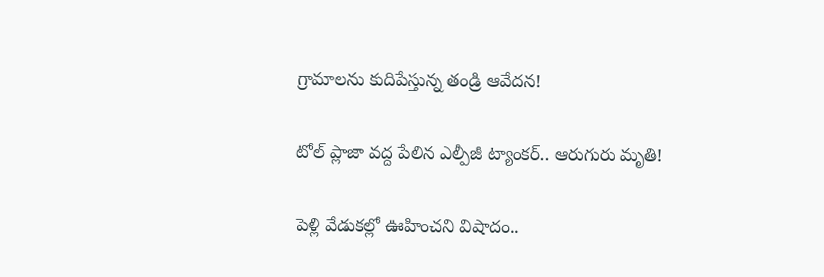గ్రామాలను కుదిపేస్తున్న తండ్రి ఆవేదన!

టోల్ ప్లాజా వద్ద పేలిన ఎల్పీజీ ట్యాంకర్.. ఆరుగురు మృతి!

పెళ్లి వేడుకల్లో ఊహించని విషాదం..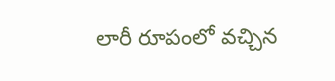లారీ రూపంలో వచ్చిన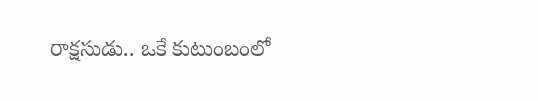రాక్షసుడు.. ఒకే కుటుంబంలో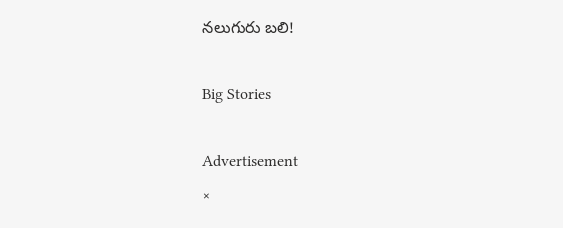నలుగురు బలి!

Big Stories

Advertisement
×